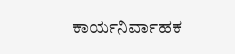ಕಾರ್ಯನಿರ್ವಾಹಕ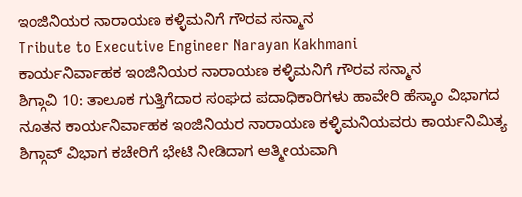ಇಂಜಿನಿಯರ ನಾರಾಯಣ ಕಳ್ಳಿಮನಿಗೆ ಗೌರವ ಸನ್ಮಾನ
Tribute to Executive Engineer Narayan Kakhmani
ಕಾರ್ಯನಿರ್ವಾಹಕ ಇಂಜಿನಿಯರ ನಾರಾಯಣ ಕಳ್ಳಿಮನಿಗೆ ಗೌರವ ಸನ್ಮಾನ
ಶಿಗ್ಗಾವಿ 10: ತಾಲೂಕ ಗುತ್ತಿಗೆದಾರ ಸಂಘದ ಪದಾಧಿಕಾರಿಗಳು ಹಾವೇರಿ ಹೆಸ್ಕಾಂ ವಿಭಾಗದ ನೂತನ ಕಾರ್ಯನಿರ್ವಾಹಕ ಇಂಜಿನಿಯರ ನಾರಾಯಣ ಕಳ್ಳಿಮನಿಯವರು ಕಾರ್ಯನಿಮಿತ್ಯ ಶಿಗ್ಗಾವ್ ವಿಭಾಗ ಕಚೇರಿಗೆ ಭೇಟಿ ನೀಡಿದಾಗ ಆತ್ಮೀಯವಾಗಿ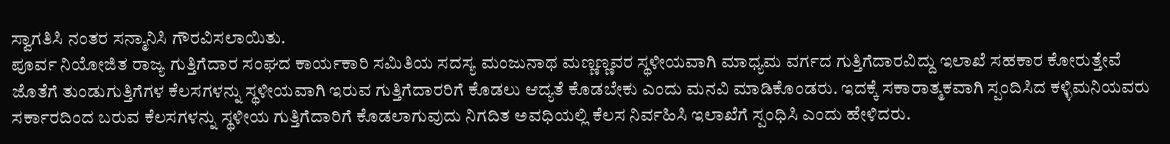ಸ್ವಾಗತಿಸಿ ನಂತರ ಸನ್ಮಾನಿಸಿ ಗೌರವಿಸಲಾಯಿತು.
ಪೂರ್ವ ನಿಯೋಜಿತ ರಾಜ್ಯ ಗುತ್ತಿಗೆದಾರ ಸಂಘದ ಕಾರ್ಯಕಾರಿ ಸಮಿತಿಯ ಸದಸ್ಯ ಮಂಜುನಾಥ ಮಣ್ಣಣ್ಣವರ ಸ್ಥಳೀಯವಾಗಿ ಮಾಧ್ಯಮ ವರ್ಗದ ಗುತ್ತಿಗೆದಾರವಿದ್ದು ಇಲಾಖೆ ಸಹಕಾರ ಕೋರುತ್ತೇವೆ ಜೊತೆಗೆ ತುಂಡುಗುತ್ತಿಗೆಗಳ ಕೆಲಸಗಳನ್ನು ಸ್ಥಳೀಯವಾಗಿ ಇರುವ ಗುತ್ತಿಗೆದಾರರಿಗೆ ಕೊಡಲು ಆದ್ಯತೆ ಕೊಡಬೇಕು ಎಂದು ಮನವಿ ಮಾಡಿಕೊಂಡರು. ಇದಕ್ಕೆ ಸಕಾರಾತ್ಮಕವಾಗಿ ಸ್ಪಂದಿಸಿದ ಕಳ್ಳಿಮನಿಯವರು ಸರ್ಕಾರದಿಂದ ಬರುವ ಕೆಲಸಗಳನ್ನು ಸ್ಥಳೀಯ ಗುತ್ತಿಗೆದಾರಿಗೆ ಕೊಡಲಾಗುವುದು ನಿಗದಿತ ಅವಧಿಯಲ್ಲಿ ಕೆಲಸ ನಿರ್ವಹಿಸಿ ಇಲಾಖೆಗೆ ಸ್ಪಂಧಿಸಿ ಎಂದು ಹೇಳಿದರು.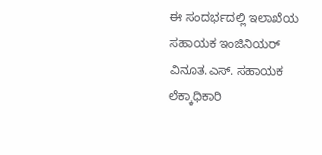ಈ ಸಂದರ್ಭದಲ್ಲಿ ಇಲಾಖೆಯ ಸಹಾಯಕ ಇಂಜಿನಿಯರ್ ವಿನೂತ.ಎಸ್. ಸಹಾಯಕ ಲೆಕ್ಕಾಧಿಕಾರಿ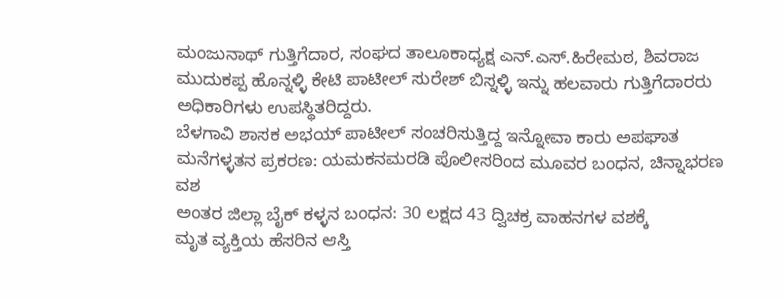ಮಂಜುನಾಥ್ ಗುತ್ತಿಗೆದಾರ, ಸಂಘದ ತಾಲೂಕಾಧ್ಯಕ್ಷ ಎನ್.ಎಸ್.ಹಿರೇಮಠ, ಶಿವರಾಜ ಮುದುಕಪ್ಪ ಹೊನ್ನಳ್ಳಿ ಕೇಟಿ ಪಾಟೀಲ್ ಸುರೇಶ್ ಬಿಸ್ನಳ್ಳಿ ಇನ್ನು ಹಲವಾರು ಗುತ್ತಿಗೆದಾರರು ಅಧಿಕಾರಿಗಳು ಉಪಸ್ಥಿತರಿದ್ದರು.
ಬೆಳಗಾವಿ ಶಾಸಕ ಅಭಯ್ ಪಾಟೀಲ್ ಸಂಚರಿಸುತ್ತಿದ್ದ ಇನ್ನೋವಾ ಕಾರು ಅಪಘಾತ
ಮನೆಗಳ್ಳತನ ಪ್ರಕರಣ: ಯಮಕನಮರಡಿ ಪೊಲೀಸರಿಂದ ಮೂವರ ಬಂಧನ, ಚಿನ್ನಾಭರಣ ವಶ
ಅಂತರ ಜಿಲ್ಲಾ ಬೈಕ್ ಕಳ್ಳನ ಬಂಧನ: 30 ಲಕ್ಷದ 43 ದ್ವಿಚಕ್ರ ವಾಹನಗಳ ವಶಕ್ಕೆ
ಮೃತ ವ್ಯಕ್ತಿಯ ಹೆಸರಿನ ಆಸ್ತಿ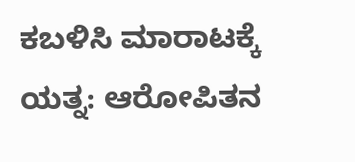ಕಬಳಿಸಿ ಮಾರಾಟಕ್ಕೆ ಯತ್ನ: ಆರೋಪಿತನ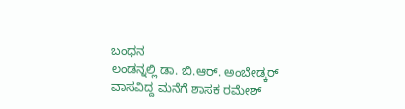ಬಂಧನ
ಲಂಡನ್ನಲ್ಲಿ ಡಾ. ಬಿ.ಆರ್. ಅಂಬೇಡ್ಕರ್ ವಾಸವಿದ್ದ ಮನೆಗೆ ಶಾಸಕ ರಮೇಶ್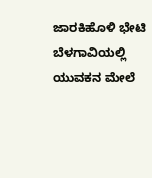ಜಾರಕಿಹೊಳಿ ಭೇಟಿ
ಬೆಳಗಾವಿಯಲ್ಲಿ ಯುವಕನ ಮೇಲೆ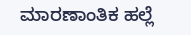ಮಾರಣಾಂತಿಕ ಹಲ್ಲೆ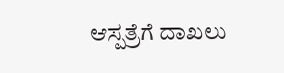ಆಸ್ಪತ್ರೆಗೆ ದಾಖಲು